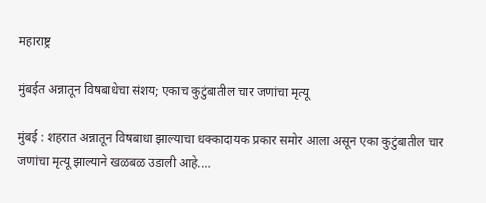महाराष्ट्र

मुंबईत अन्नातून विषबाधेचा संशय; एकाच कुटुंबातील चार जणांचा मृत्यू

मुंबई : शहरात अन्नातून विषबाधा झाल्याचा धक्कादायक प्रकार समोर आला असून एका कुटुंबातील चार जणांचा मृत्यू झाल्याने खळबळ उडाली आहे.…